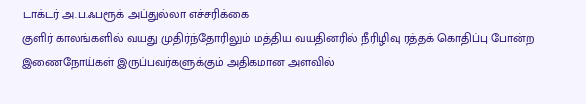டாக்டர் அ.ப.ஃபரூக் அப்துல்லா எச்சரிக்கை
குளிர் காலங்களில் வயது முதிர்ந்தோரிலும் மத்திய வயதினரில் நீரிழிவு ரத்தக் கொதிப்பு போன்ற இணைநோய்கள் இருப்பவர்களுக்கும் அதிகமான அளவில்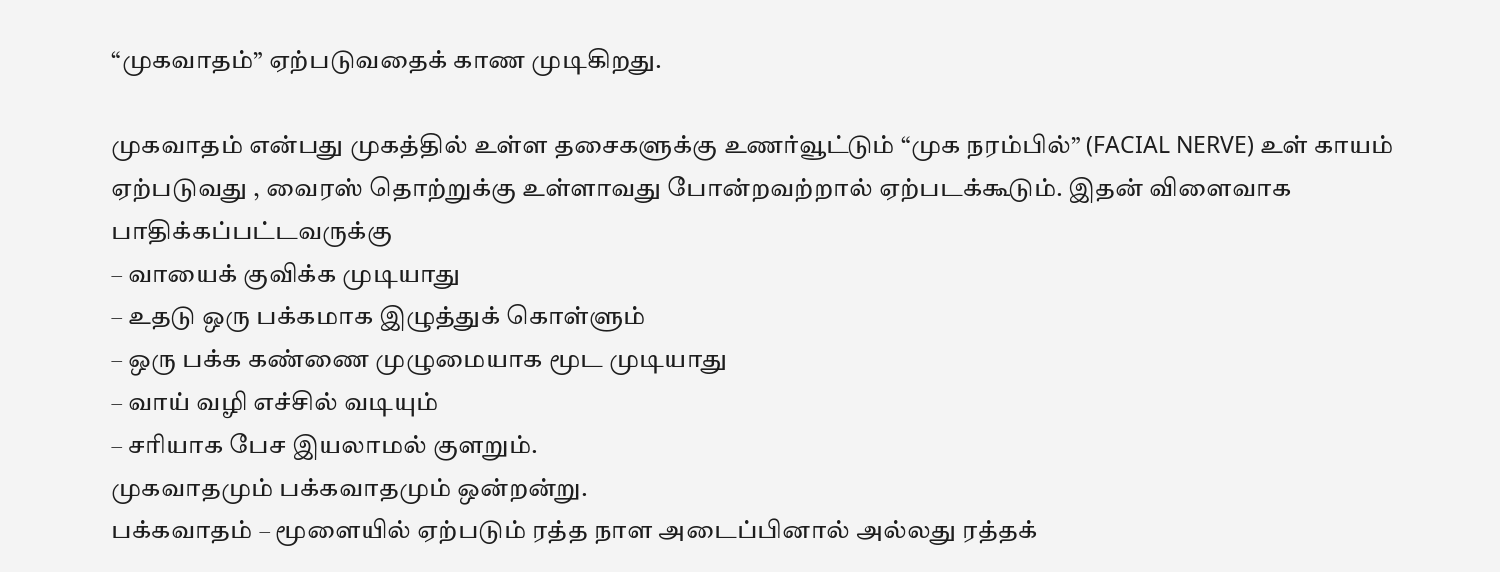“முகவாதம்” ஏற்படுவதைக் காண முடிகிறது.

முகவாதம் என்பது முகத்தில் உள்ள தசைகளுக்கு உணர்வூட்டும் “முக நரம்பில்” (FACIAL NERVE) உள் காயம் ஏற்படுவது , வைரஸ் தொற்றுக்கு உள்ளாவது போன்றவற்றால் ஏற்படக்கூடும். இதன் விளைவாக பாதிக்கப்பட்டவருக்கு
– வாயைக் குவிக்க முடியாது
– உதடு ஒரு பக்கமாக இழுத்துக் கொள்ளும்
– ஒரு பக்க கண்ணை முழுமையாக மூட முடியாது
– வாய் வழி எச்சில் வடியும்
– சரியாக பேச இயலாமல் குளறும்.
முகவாதமும் பக்கவாதமும் ஒன்றன்று.
பக்கவாதம் – மூளையில் ஏற்படும் ரத்த நாள அடைப்பினால் அல்லது ரத்தக்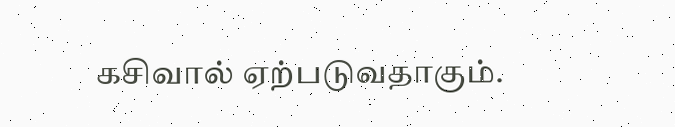கசிவால் ஏற்படுவதாகும்.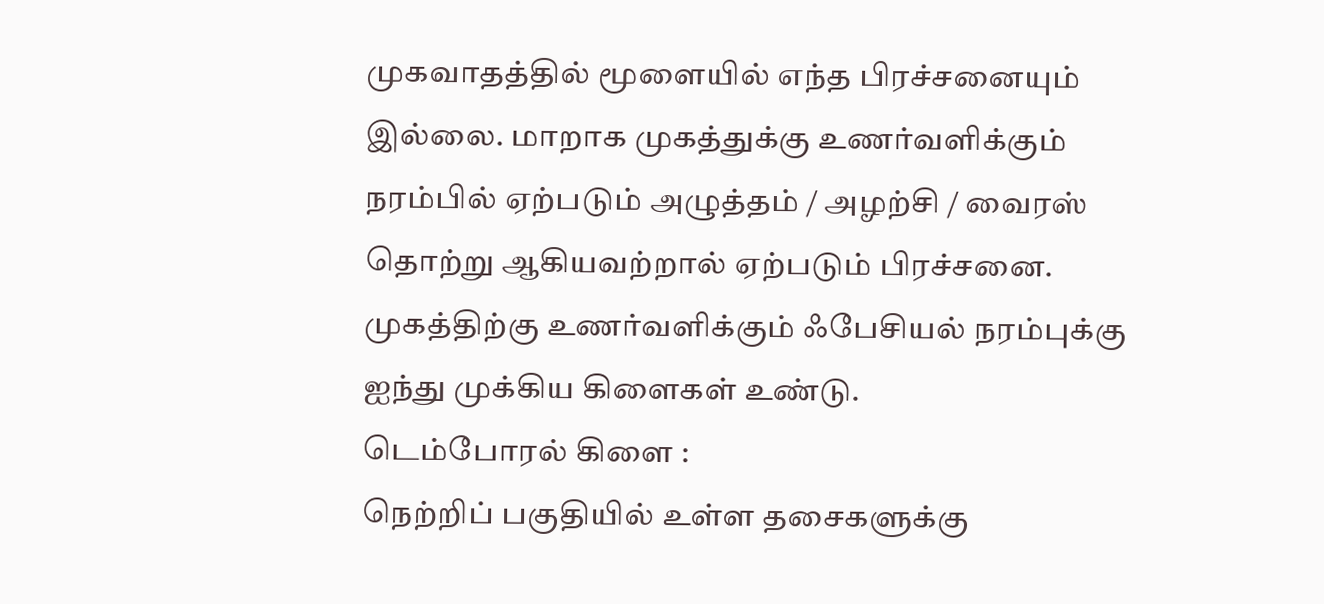முகவாதத்தில் மூளையில் எந்த பிரச்சனையும் இல்லை. மாறாக முகத்துக்கு உணர்வளிக்கும் நரம்பில் ஏற்படும் அழுத்தம் / அழற்சி / வைரஸ் தொற்று ஆகியவற்றால் ஏற்படும் பிரச்சனை.
முகத்திற்கு உணர்வளிக்கும் ஃபேசியல் நரம்புக்கு ஐந்து முக்கிய கிளைகள் உண்டு.
டெம்போரல் கிளை :
நெற்றிப் பகுதியில் உள்ள தசைகளுக்கு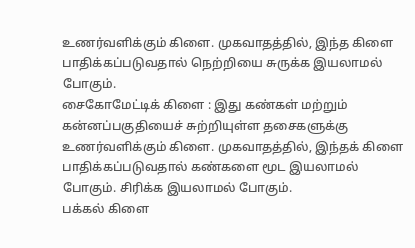உணர்வளிக்கும் கிளை. முகவாதத்தில், இந்த கிளை பாதிக்கப்படுவதால் நெற்றியை சுருக்க இயலாமல் போகும்.
சைகோமேட்டிக் கிளை : இது கண்கள் மற்றும் கன்னப்பகுதியைச் சுற்றியுள்ள தசைகளுக்கு உணர்வளிக்கும் கிளை. முகவாதத்தில், இந்தக் கிளை பாதிக்கப்படுவதால் கண்களை மூட இயலாமல் போகும். சிரிக்க இயலாமல் போகும்.
பக்கல் கிளை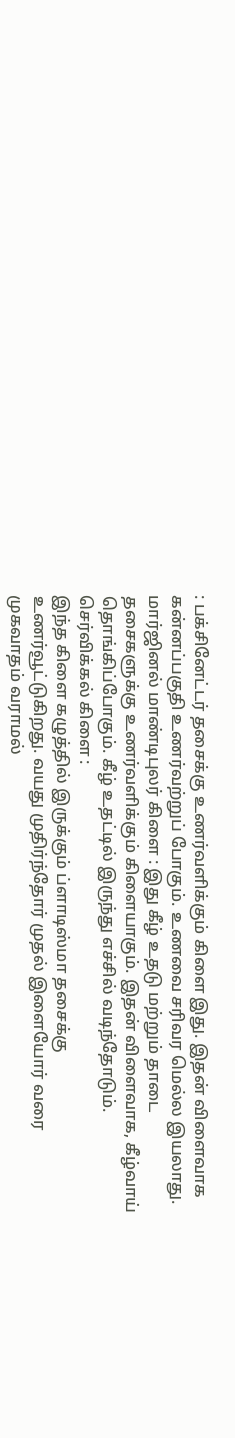: பக்சினேட்டர் தசைக்கு உணர்வளிக்கும் கிளை இது. இதன் விளைவாக கன்னப்பகுதி உணர்வற்றுப் போகும். உணவை சரிவர மெல்ல இயலாது.
மார்ஜினல் மாண்டிபுலர் கிளை : இது கீழ் உதடு மற்றும் தாடை தசைகளுக்கு உணர்வளிக்கும் கிளையாகும். இதன் விளைவாக, கீழ்வாய் தொங்கிப்போகும். கீழ் உதட்டில் இருந்து எச்சில் வடிந்தோடும்.
செர்விக்கல் கிளை :
இந்த கிளை கழுத்தில் இருக்கும் ப்ளாடிஸ்மா தசைக்கு உணர்வூட்டுகிறது. வயது முதிர்ந்தோர் முதல் இளையோர் வரை முகவாதம் வராமல்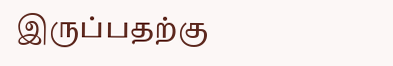இருப்பதற்கு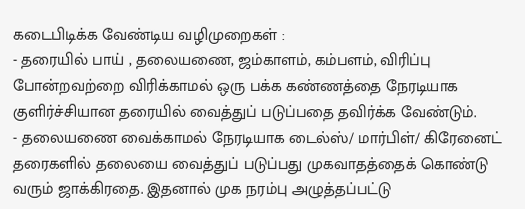கடைபிடிக்க வேண்டிய வழிமுறைகள் :
- தரையில் பாய் , தலையணை, ஜம்காளம், கம்பளம், விரிப்பு போன்றவற்றை விரிக்காமல் ஒரு பக்க கண்ணத்தை நேரடியாக குளிர்ச்சியான தரையில் வைத்துப் படுப்பதை தவிர்க்க வேண்டும்.
- தலையணை வைக்காமல் நேரடியாக டைல்ஸ்/ மார்பிள்/ கிரேனைட் தரைகளில் தலையை வைத்துப் படுப்பது முகவாதத்தைக் கொண்டு வரும் ஜாக்கிரதை. இதனால் முக நரம்பு அழுத்தப்பட்டு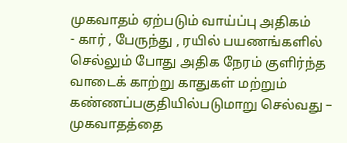முகவாதம் ஏற்படும் வாய்ப்பு அதிகம்
- கார் , பேருந்து , ரயில் பயணங்களில் செல்லும் போது அதிக நேரம் குளிர்ந்த வாடைக் காற்று காதுகள் மற்றும் கண்ணப்பகுதியில்படுமாறு செல்வது – முகவாதத்தை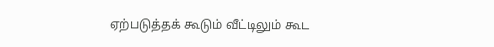ஏற்படுத்தக் கூடும் வீட்டிலும் கூட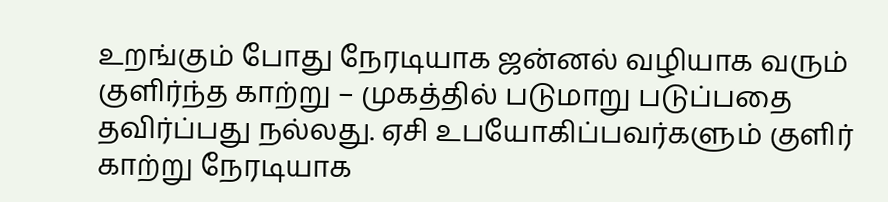உறங்கும் போது நேரடியாக ஜன்னல் வழியாக வரும் குளிர்ந்த காற்று – முகத்தில் படுமாறு படுப்பதை தவிர்ப்பது நல்லது. ஏசி உபயோகிப்பவர்களும் குளிர் காற்று நேரடியாக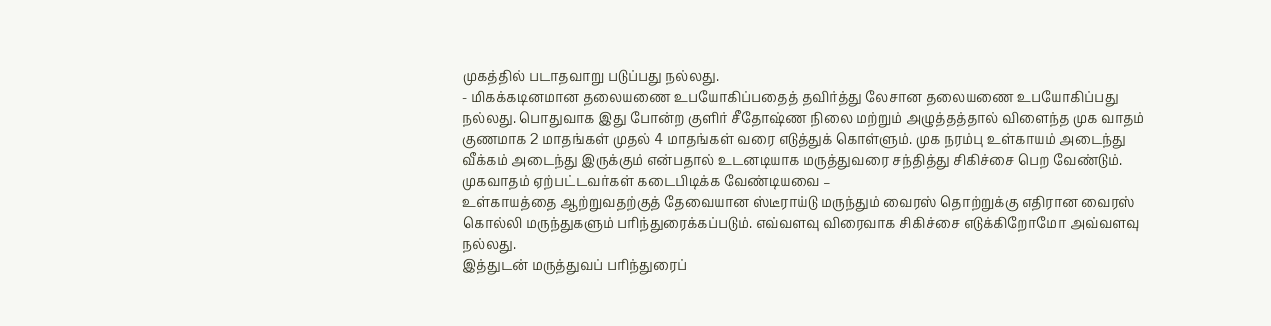முகத்தில் படாதவாறு படுப்பது நல்லது.
- மிகக்கடினமான தலையணை உபயோகிப்பதைத் தவிர்த்து லேசான தலையணை உபயோகிப்பது நல்லது. பொதுவாக இது போன்ற குளிர் சீதோஷ்ண நிலை மற்றும் அழுத்தத்தால் விளைந்த முக வாதம் குணமாக 2 மாதங்கள் முதல் 4 மாதங்கள் வரை எடுத்துக் கொள்ளும். முக நரம்பு உள்காயம் அடைந்து வீக்கம் அடைந்து இருக்கும் என்பதால் உடனடியாக மருத்துவரை சந்தித்து சிகிச்சை பெற வேண்டும்.
முகவாதம் ஏற்பட்டவர்கள் கடைபிடிக்க வேண்டியவை –
உள்காயத்தை ஆற்றுவதற்குத் தேவையான ஸ்டீராய்டு மருந்தும் வைரஸ் தொற்றுக்கு எதிரான வைரஸ் கொல்லி மருந்துகளும் பரிந்துரைக்கப்படும். எவ்வளவு விரைவாக சிகிச்சை எடுக்கிறோமோ அவ்வளவு நல்லது.
இத்துடன் மருத்துவப் பரிந்துரைப்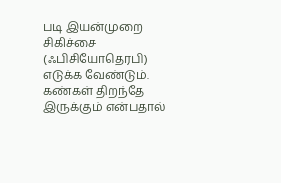படி இயன்முறை சிகிச்சை (ஃபிசியோதெரபி) எடுக்க வேண்டும். கண்கள் திறந்தே இருக்கும் என்பதால்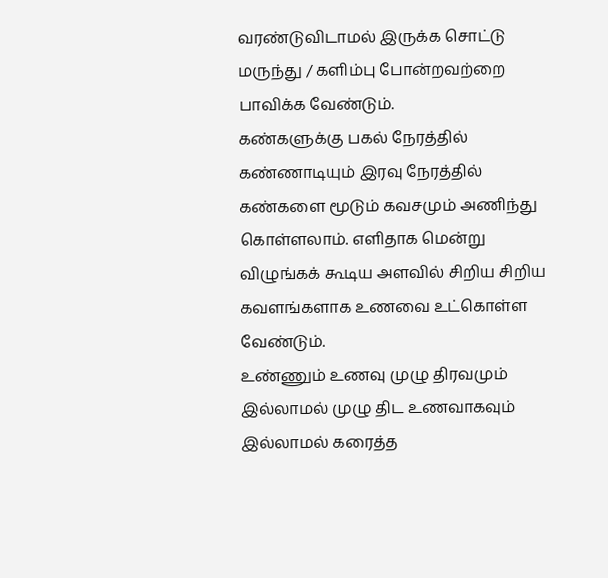வரண்டுவிடாமல் இருக்க சொட்டு மருந்து / களிம்பு போன்றவற்றை பாவிக்க வேண்டும்.
கண்களுக்கு பகல் நேரத்தில் கண்ணாடியும் இரவு நேரத்தில் கண்களை மூடும் கவசமும் அணிந்து கொள்ளலாம். எளிதாக மென்று விழுங்கக் கூடிய அளவில் சிறிய சிறிய கவளங்களாக உணவை உட்கொள்ள வேண்டும்.
உண்ணும் உணவு முழு திரவமும் இல்லாமல் முழு திட உணவாகவும் இல்லாமல் கரைத்த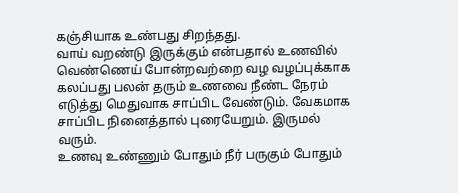கஞ்சியாக உண்பது சிறந்தது.
வாய் வறண்டு இருக்கும் என்பதால் உணவில் வெண்ணெய் போன்றவற்றை வழ வழப்புக்காக கலப்பது பலன் தரும் உணவை நீண்ட நேரம் எடுத்து மெதுவாக சாப்பிட வேண்டும். வேகமாக சாப்பிட நினைத்தால் புரையேறும். இருமல் வரும்.
உணவு உண்ணும் போதும் நீர் பருகும் போதும்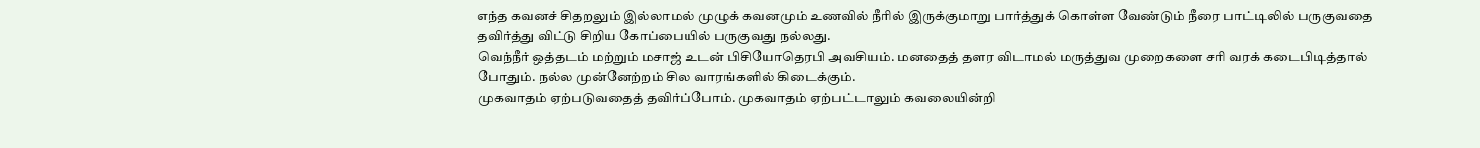எந்த கவனச் சிதறலும் இல்லாமல் முழுக் கவனமும் உணவில் நீரில் இருக்குமாறு பார்த்துக் கொள்ள வேண்டும் நீரை பாட்டிலில் பருகுவதை தவிர்த்து விட்டு சிறிய கோப்பையில் பருகுவது நல்லது.
வெந்நீர் ஒத்தடம் மற்றும் மசாஜ் உடன் பிசியோதெரபி அவசியம். மனதைத் தளர விடாமல் மருத்துவ முறைகளை சரி வரக் கடைபிடித்தால் போதும். நல்ல முன்னேற்றம் சில வாரங்களில் கிடைக்கும்.
முகவாதம் ஏற்படுவதைத் தவிர்ப்போம். முகவாதம் ஏற்பட்டாலும் கவலையின்றி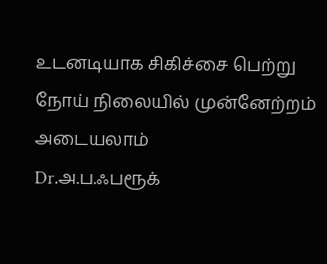உடனடியாக சிகிச்சை பெற்று நோய் நிலையில் முன்னேற்றம் அடையலாம்
Dr.அ.ப.ஃபரூக்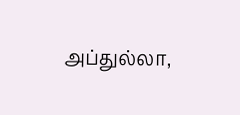அப்துல்லா,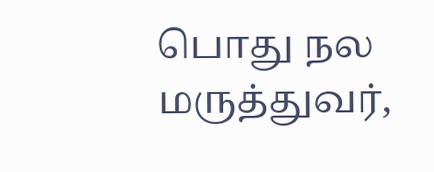பொது நல மருத்துவர்,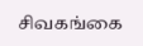சிவகங்கை